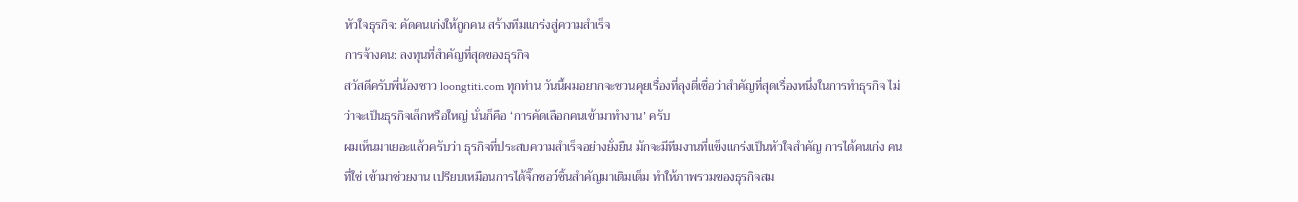หัวใจธุรกิจ: คัดคนเก่งให้ถูกคน สร้างทีมแกร่งสู่ความสำเร็จ
การจ้างคน: ลงทุนที่สำคัญที่สุดของธุรกิจ
สวัสดีครับพี่น้องชาว loongtiti.com ทุกท่าน วันนี้ผมอยากจะชวนคุยเรื่องที่ลุงตี่เชื่อว่าสำคัญที่สุดเรื่องหนึ่งในการทำธุรกิจ ไม่ว่าจะเป็นธุรกิจเล็กหรือใหญ่ นั่นก็คือ ‘การคัดเลือกคนเข้ามาทำงาน’ ครับ
ผมเห็นมาเยอะแล้วครับว่า ธุรกิจที่ประสบความสำเร็จอย่างยั่งยืน มักจะมีทีมงานที่แข็งแกร่งเป็นหัวใจสำคัญ การได้คนเก่ง คนที่ใช่ เข้ามาช่วยงาน เปรียบเหมือนการได้จิ๊กซอว์ชิ้นสำคัญมาเติมเต็ม ทำให้ภาพรวมของธุรกิจสม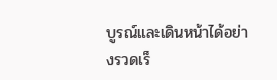บูรณ์และเดินหน้าได้อย่างรวดเร็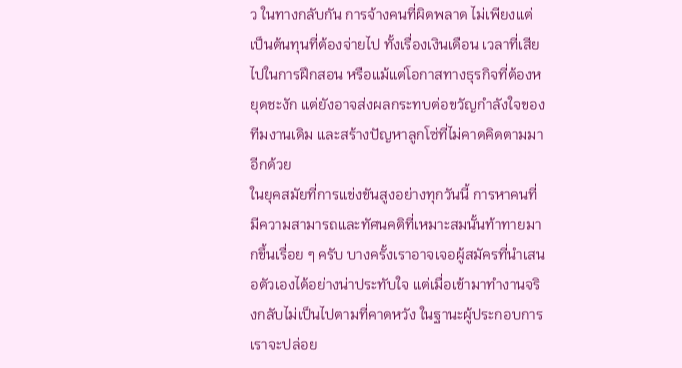ว ในทางกลับกัน การจ้างคนที่ผิดพลาด ไม่เพียงแต่เป็นต้นทุนที่ต้องจ่ายไป ทั้งเรื่องเงินเดือน เวลาที่เสียไปในการฝึกสอน หรือแม้แต่โอกาสทางธุรกิจที่ต้องหยุดชะงัก แต่ยังอาจส่งผลกระทบต่อขวัญกำลังใจของทีมงานเดิม และสร้างปัญหาลูกโซ่ที่ไม่คาดคิดตามมาอีกด้วย
ในยุคสมัยที่การแข่งขันสูงอย่างทุกวันนี้ การหาคนที่มีความสามารถและทัศนคติที่เหมาะสมนั้นท้าทายมากขึ้นเรื่อย ๆ ครับ บางครั้งเราอาจเจอผู้สมัครที่นำเสนอตัวเองได้อย่างน่าประทับใจ แต่เมื่อเข้ามาทำงานจริงกลับไม่เป็นไปตามที่คาดหวัง ในฐานะผู้ประกอบการ เราจะปล่อย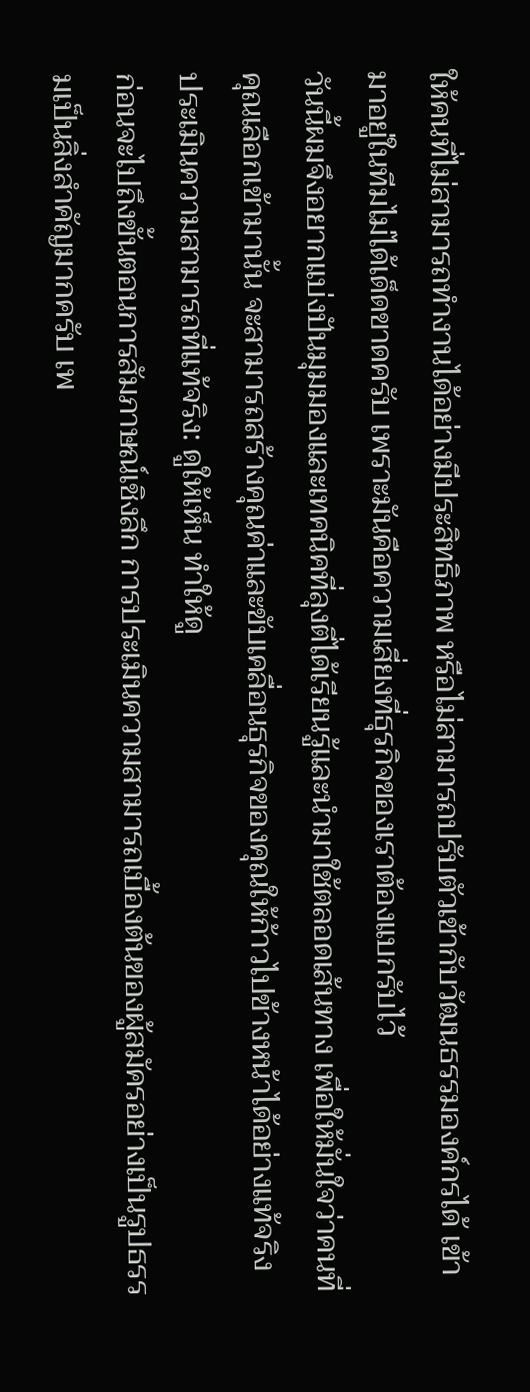ให้คนที่ไม่สามารถทำงานได้อย่างมีประสิทธิภาพ หรือไม่สามารถปรับตัวเข้ากับวัฒนธรรมองค์กรได้ เข้ามาอยู่ในทีมไม่ได้เด็ดขาดครับ เพราะมันคือความเสี่ยงที่ธุรกิจของเราต้องแบกรับไว้
วันนี้ผมจึงอยากแบ่งปันมุมมองและเทคนิคที่ลุงตี่ได้เรียนรู้และนำมาใช้ตลอดเส้นทาง เพื่อให้มั่นใจว่าคนที่คุณเลือกเข้ามานั้น จะสามารถสร้างคุณค่าและขับเคลื่อนธุรกิจของคุณให้ก้าวไปข้างหน้าได้อย่างแท้จริง
ประเมินความสามารถที่แท้จริง: ดูให้เห็น ทำให้ดู
ก่อนจะไปถึงขั้นตอนการสัมภาษณ์เชิงลึก การประเมินความสามารถเบื้องต้นของผู้สมัครอย่างเป็นรูปธรรมเป็นสิ่งสำคัญมากครับ เพ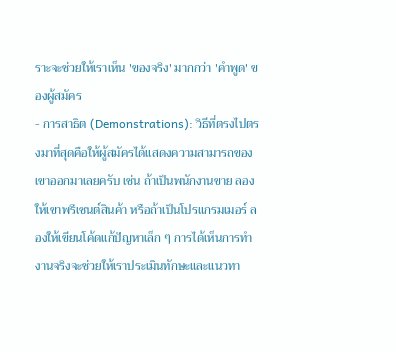ราะจะช่วยให้เราเห็น 'ของจริง' มากกว่า 'คำพูด' ของผู้สมัคร
- การสาธิต (Demonstrations): วิธีที่ตรงไปตรงมาที่สุดคือให้ผู้สมัครได้แสดงความสามารถของเขาออกมาเลยครับ เช่น ถ้าเป็นพนักงานขาย ลองให้เขาพรีเซนต์สินค้า หรือถ้าเป็นโปรแกรมเมอร์ ลองให้เขียนโค้ดแก้ปัญหาเล็ก ๆ การได้เห็นการทำงานจริงจะช่วยให้เราประเมินทักษะและแนวทา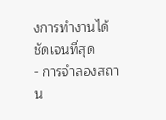งการทำงานได้ชัดเจนที่สุด
- การจำลองสถาน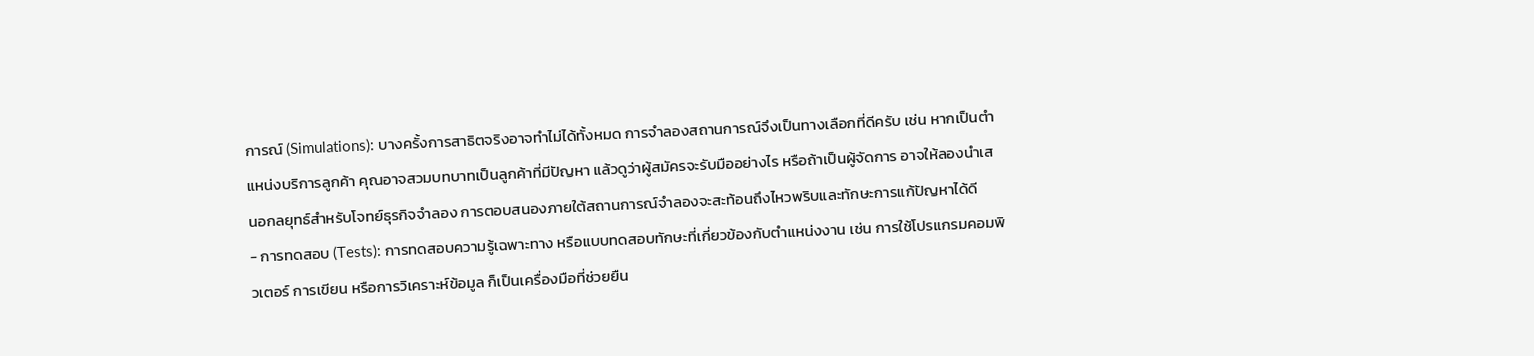การณ์ (Simulations): บางครั้งการสาธิตจริงอาจทำไม่ได้ทั้งหมด การจำลองสถานการณ์จึงเป็นทางเลือกที่ดีครับ เช่น หากเป็นตำแหน่งบริการลูกค้า คุณอาจสวมบทบาทเป็นลูกค้าที่มีปัญหา แล้วดูว่าผู้สมัครจะรับมืออย่างไร หรือถ้าเป็นผู้จัดการ อาจให้ลองนำเสนอกลยุทธ์สำหรับโจทย์ธุรกิจจำลอง การตอบสนองภายใต้สถานการณ์จำลองจะสะท้อนถึงไหวพริบและทักษะการแก้ปัญหาได้ดี
- การทดสอบ (Tests): การทดสอบความรู้เฉพาะทาง หรือแบบทดสอบทักษะที่เกี่ยวข้องกับตำแหน่งงาน เช่น การใช้โปรแกรมคอมพิวเตอร์ การเขียน หรือการวิเคราะห์ข้อมูล ก็เป็นเครื่องมือที่ช่วยยืน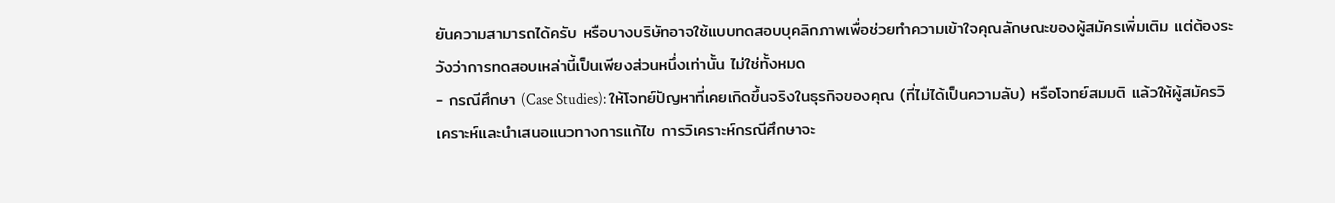ยันความสามารถได้ครับ หรือบางบริษัทอาจใช้แบบทดสอบบุคลิกภาพเพื่อช่วยทำความเข้าใจคุณลักษณะของผู้สมัครเพิ่มเติม แต่ต้องระวังว่าการทดสอบเหล่านี้เป็นเพียงส่วนหนึ่งเท่านั้น ไม่ใช่ทั้งหมด
- กรณีศึกษา (Case Studies): ให้โจทย์ปัญหาที่เคยเกิดขึ้นจริงในธุรกิจของคุณ (ที่ไม่ได้เป็นความลับ) หรือโจทย์สมมติ แล้วให้ผู้สมัครวิเคราะห์และนำเสนอแนวทางการแก้ไข การวิเคราะห์กรณีศึกษาจะ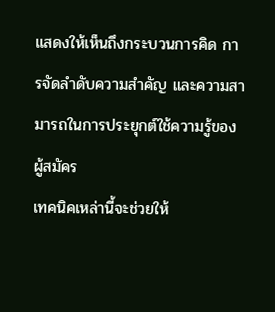แสดงให้เห็นถึงกระบวนการคิด การจัดลำดับความสำคัญ และความสามารถในการประยุกต์ใช้ความรู้ของผู้สมัคร
เทคนิคเหล่านี้จะช่วยให้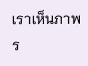เราเห็นภาพร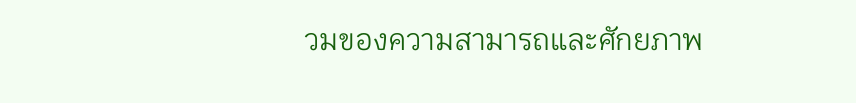วมของความสามารถและศักยภาพ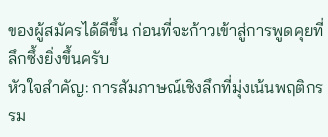ของผู้สมัครได้ดีขึ้น ก่อนที่จะก้าวเข้าสู่การพูดคุยที่ลึกซึ้งยิ่งขึ้นครับ
หัวใจสำคัญ: การสัมภาษณ์เชิงลึกที่มุ่งเน้นพฤติกรรม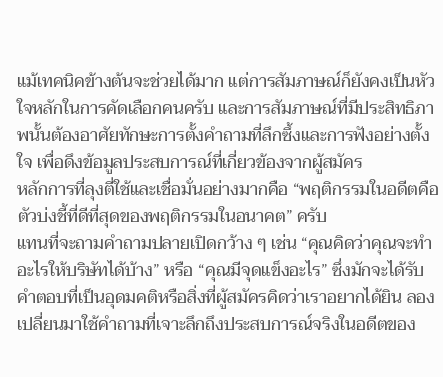แม้เทคนิคข้างต้นจะช่วยได้มาก แต่การสัมภาษณ์ก็ยังคงเป็นหัวใจหลักในการคัดเลือกคนครับ และการสัมภาษณ์ที่มีประสิทธิภาพนั้นต้องอาศัยทักษะการตั้งคำถามที่ลึกซึ้งและการฟังอย่างตั้งใจ เพื่อดึงข้อมูลประสบการณ์ที่เกี่ยวข้องจากผู้สมัคร
หลักการที่ลุงตี่ใช้และเชื่อมั่นอย่างมากคือ “พฤติกรรมในอดีตคือตัวบ่งชี้ที่ดีที่สุดของพฤติกรรมในอนาคต” ครับ
แทนที่จะถามคำถามปลายเปิดกว้าง ๆ เช่น “คุณคิดว่าคุณจะทำอะไรให้บริษัทได้บ้าง” หรือ “คุณมีจุดแข็งอะไร” ซึ่งมักจะได้รับคำตอบที่เป็นอุดมคติหรือสิ่งที่ผู้สมัครคิดว่าเราอยากได้ยิน ลองเปลี่ยนมาใช้คำถามที่เจาะลึกถึงประสบการณ์จริงในอดีตของ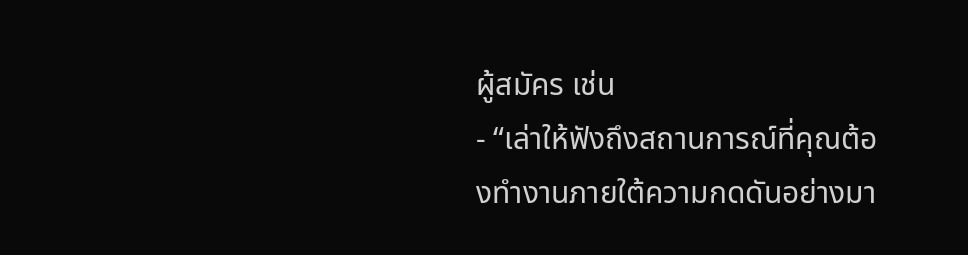ผู้สมัคร เช่น
- “เล่าให้ฟังถึงสถานการณ์ที่คุณต้องทำงานภายใต้ความกดดันอย่างมา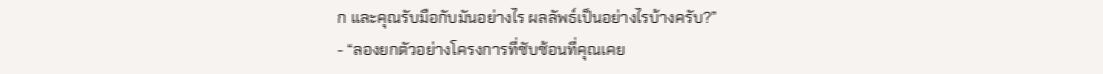ก และคุณรับมือกับมันอย่างไร ผลลัพธ์เป็นอย่างไรบ้างครับ?”
- “ลองยกตัวอย่างโครงการที่ซับซ้อนที่คุณเคย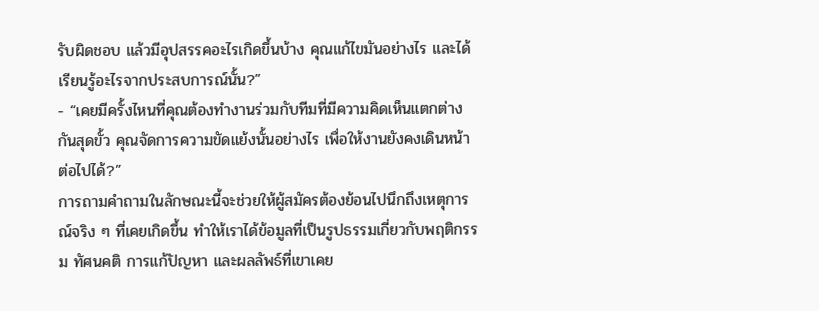รับผิดชอบ แล้วมีอุปสรรคอะไรเกิดขึ้นบ้าง คุณแก้ไขมันอย่างไร และได้เรียนรู้อะไรจากประสบการณ์นั้น?”
- “เคยมีครั้งไหนที่คุณต้องทำงานร่วมกับทีมที่มีความคิดเห็นแตกต่างกันสุดขั้ว คุณจัดการความขัดแย้งนั้นอย่างไร เพื่อให้งานยังคงเดินหน้าต่อไปได้?”
การถามคำถามในลักษณะนี้จะช่วยให้ผู้สมัครต้องย้อนไปนึกถึงเหตุการณ์จริง ๆ ที่เคยเกิดขึ้น ทำให้เราได้ข้อมูลที่เป็นรูปธรรมเกี่ยวกับพฤติกรรม ทัศนคติ การแก้ปัญหา และผลลัพธ์ที่เขาเคย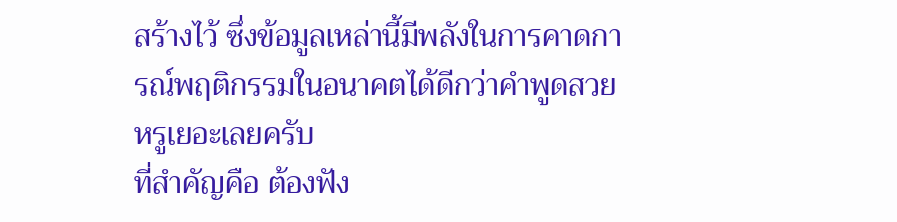สร้างไว้ ซึ่งข้อมูลเหล่านี้มีพลังในการคาดการณ์พฤติกรรมในอนาคตได้ดีกว่าคำพูดสวยหรูเยอะเลยครับ
ที่สำคัญคือ ต้องฟัง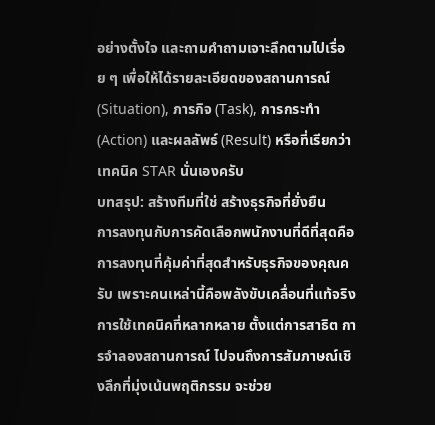อย่างตั้งใจ และถามคำถามเจาะลึกตามไปเรื่อย ๆ เพื่อให้ได้รายละเอียดของสถานการณ์ (Situation), ภารกิจ (Task), การกระทำ (Action) และผลลัพธ์ (Result) หรือที่เรียกว่าเทคนิค STAR นั่นเองครับ
บทสรุป: สร้างทีมที่ใช่ สร้างธุรกิจที่ยั่งยืน
การลงทุนกับการคัดเลือกพนักงานที่ดีที่สุดคือการลงทุนที่คุ้มค่าที่สุดสำหรับธุรกิจของคุณครับ เพราะคนเหล่านี้คือพลังขับเคลื่อนที่แท้จริง
การใช้เทคนิคที่หลากหลาย ตั้งแต่การสาธิต การจำลองสถานการณ์ ไปจนถึงการสัมภาษณ์เชิงลึกที่มุ่งเน้นพฤติกรรม จะช่วย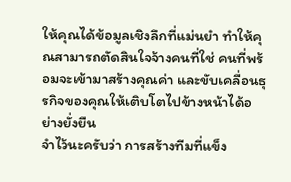ให้คุณได้ข้อมูลเชิงลึกที่แม่นยำ ทำให้คุณสามารถตัดสินใจจ้างคนที่ใช่ คนที่พร้อมจะเข้ามาสร้างคุณค่า และขับเคลื่อนธุรกิจของคุณให้เติบโตไปข้างหน้าได้อย่างยั่งยืน
จำไว้นะครับว่า การสร้างทีมที่แข็ง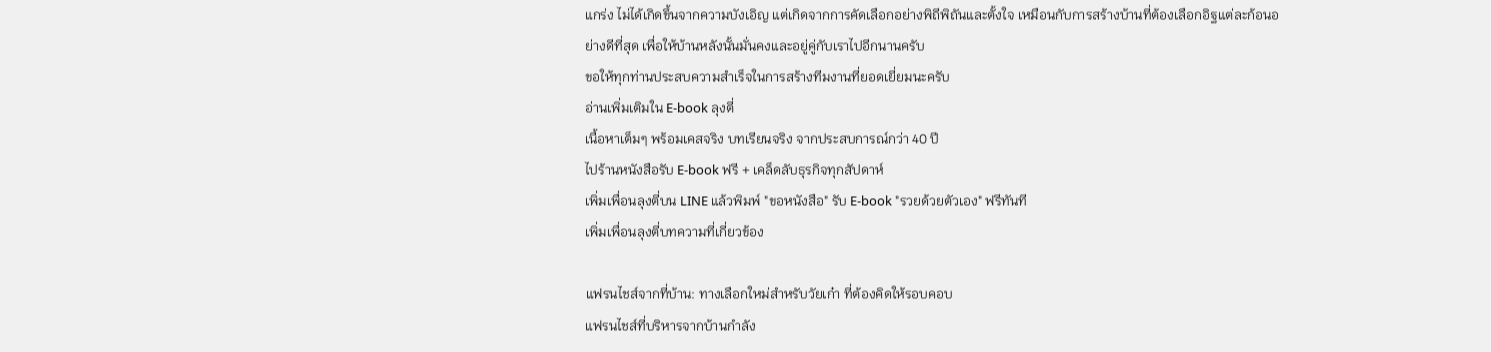แกร่ง ไม่ได้เกิดขึ้นจากความบังเอิญ แต่เกิดจากการคัดเลือกอย่างพิถีพิถันและตั้งใจ เหมือนกับการสร้างบ้านที่ต้องเลือกอิฐแต่ละก้อนอย่างดีที่สุด เพื่อให้บ้านหลังนั้นมั่นคงและอยู่คู่กับเราไปอีกนานครับ
ขอให้ทุกท่านประสบความสำเร็จในการสร้างทีมงานที่ยอดเยี่ยมนะครับ
อ่านเพิ่มเติมใน E-book ลุงตี่
เนื้อหาเต็มๆ พร้อมเคสจริง บทเรียนจริง จากประสบการณ์กว่า 40 ปี
ไปร้านหนังสือรับ E-book ฟรี + เคล็ดลับธุรกิจทุกสัปดาห์
เพิ่มเพื่อนลุงตี่บน LINE แล้วพิมพ์ "ขอหนังสือ" รับ E-book "รวยด้วยตัวเอง" ฟรีทันที
เพิ่มเพื่อนลุงตี่บทความที่เกี่ยวข้อง

แฟรนไชส์จากที่บ้าน: ทางเลือกใหม่สำหรับวัยเก๋า ที่ต้องคิดให้รอบคอบ
แฟรนไชส์ที่บริหารจากบ้านกำลัง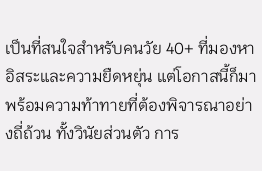เป็นที่สนใจสำหรับคนวัย 40+ ที่มองหาอิสระและความยืดหยุ่น แต่โอกาสนี้ก็มาพร้อมความท้าทายที่ต้องพิจารณาอย่างถี่ถ้วน ทั้งวินัยส่วนตัว การ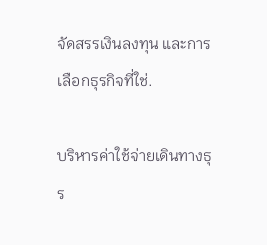จัดสรรเงินลงทุน และการเลือกธุรกิจที่ใช่.

บริหารค่าใช้จ่ายเดินทางธุร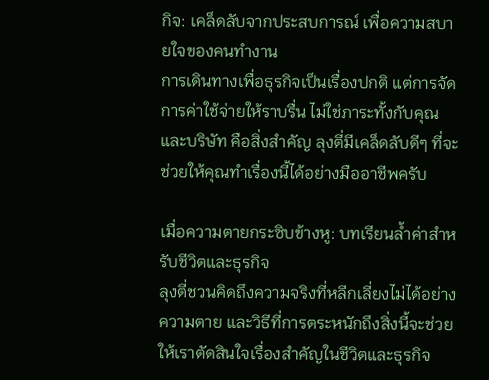กิจ: เคล็ดลับจากประสบการณ์ เพื่อความสบายใจของคนทำงาน
การเดินทางเพื่อธุรกิจเป็นเรื่องปกติ แต่การจัดการค่าใช้จ่ายให้ราบรื่น ไม่ใช่ภาระทั้งกับคุณและบริษัท คือสิ่งสำคัญ ลุงตี่มีเคล็ดลับดีๆ ที่จะช่วยให้คุณทำเรื่องนี้ได้อย่างมืออาชีพครับ

เมื่อความตายกระซิบข้างหู: บทเรียนล้ำค่าสำหรับชีวิตและธุรกิจ
ลุงตี่ชวนคิดถึงความจริงที่หลีกเลี่ยงไม่ได้อย่างความตาย และวิธีที่การตระหนักถึงสิ่งนี้จะช่วยให้เราตัดสินใจเรื่องสำคัญในชีวิตและธุรกิจ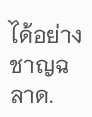ได้อย่างชาญฉลาด.